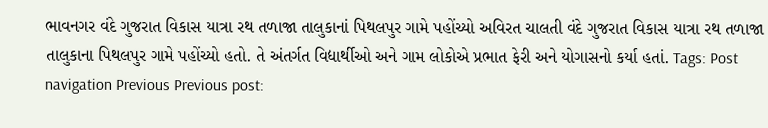ભાવનગર વંદે ગુજરાત વિકાસ યાત્રા રથ તળાજા તાલુકાનાં પિથલપુર ગામે પહોંચ્યો અવિરત ચાલતી વંદે ગુજરાત વિકાસ યાત્રા રથ તળાજા તાલુકાના પિથલપુર ગામે પહોંચ્યો હતો. તે અંતર્ગત વિદ્યાર્થીઓ અને ગામ લોકોએ પ્રભાત ફેરી અને યોગાસનો કર્યા હતાં. Tags: Post navigation Previous Previous post: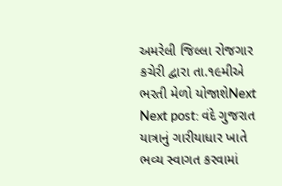અમરેલી જિલ્લા રોજગાર કચેરી દ્વારા તા.૧૯મીએ ભરતી મેળો યોજાશેNext Next post: વંદે ગુજરાત યાત્રાનું ગારીયાધાર ખાતે ભવ્ય સ્વાગત કરવામાં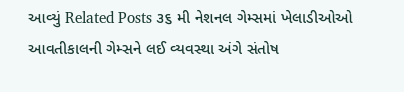આવ્યું Related Posts ૩૬ મી નેશનલ ગેમ્સમાં ખેલાડીઓઓ આવતીકાલની ગેમ્સને લઈ વ્યવસ્થા અંગે સંતોષ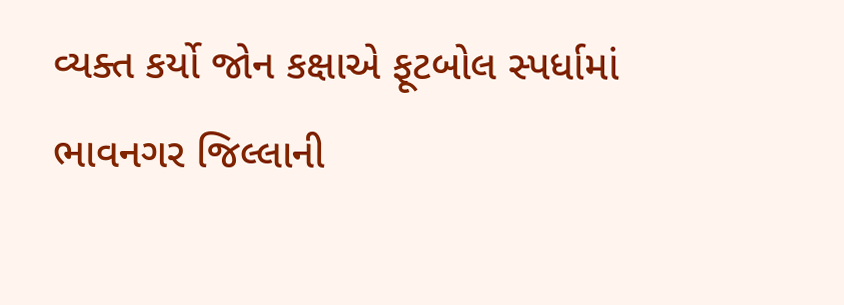વ્યક્ત કર્યો જોન કક્ષાએ ફૂટબોલ સ્પર્ધામાં ભાવનગર જિલ્લાની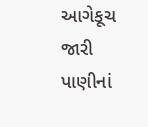આગેકૂચ જારી પાણીનાં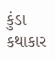કુંડા કથાકાર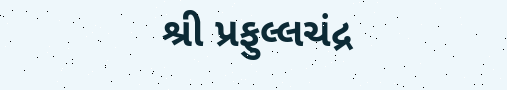શ્રી પ્રફુલ્લચંદ્ર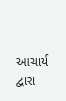આચાર્ય દ્વારા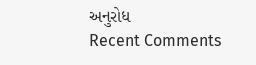અનુરોધ
Recent Comments